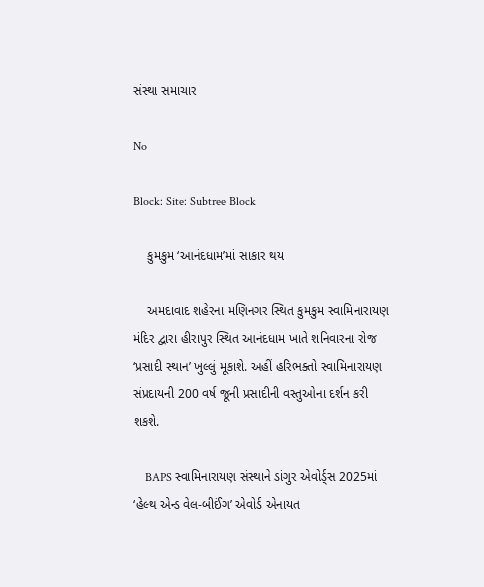સંસ્થા સમાચાર

No

Block: Site: Subtree Block

    કુમકુમ ‘આનંદધામ’માં સાકાર થય

    અમદાવાદ શહેરના મણિનગર સ્થિત કુમકુમ સ્વામિનારાયણ મંદિર દ્વારા હીરાપુર સ્થિત આનંદધામ ખાતે શનિવારના રોજ ‘પ્રસાદી સ્થાન’ ખુલ્લું મૂકાશે. અહીં હરિભક્તો સ્વામિનારાયણ સંપ્રદાયની 200 વર્ષ જૂની પ્રસાદીની વસ્તુઓના દર્શન કરી શકશે.

    BAPS સ્વામિનારાયણ સંસ્થાને ડાંગુર એવોર્ડ્સ 2025માં ‘હેલ્થ એન્ડ વેલ-બીઈંગ’ એવોર્ડ એનાયત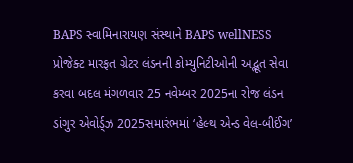BAPS સ્વામિનારાયણ સંસ્થાને BAPS wellNESS પ્રોજેક્ટ મારફત ગ્રેટર લંડનની કોમ્યુનિટીઓની અદ્ભૂત સેવા કરવા બદલ મંગળવાર 25 નવેમ્બર 2025ના રોજ લંડન ડાંગુર એવોર્ડ્ઝ 2025સમારંભમાં ‘હેલ્થ એન્ડ વેલ-બીઈંગ’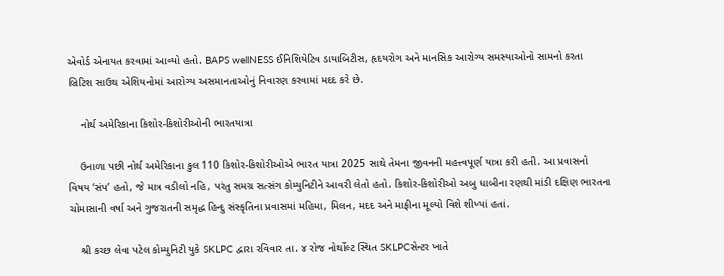એવોર્ડ એનાયત કરવામાં આવ્યો હતો. BAPS wellNESS ઈનિશિયેટિવ ડાયાબિટીસ, હૃદયરોગ અને માનસિક આરોગ્ય સમસ્યાઓનો સામનો કરતા બ્રિટિશ સાઉથ એશિયનોમાં આરોગ્ય અસમાનતાઓનું નિવારણ કરવામાં મદદ કરે છે.

    નોર્થ અમેરિકાના કિશોર-કિશોરીઓની ભારતયાત્રા

    ઉનાળા પછી નોર્થ અમેરિકાના કુલ 110 કિશોર-કિશોરીઓએ ભારત યાત્રા 2025 સાથે તેમના જીવનની મહત્ત્વપૂર્ણ યાત્રા કરી હતી. આ પ્રવાસનો વિષય ‘સંપ’ હતો, જે માત્ર વડીલો નહિ, પરંતુ સમગ્ર સત્સંગ કોમ્યુનિટીને આવરી લેતો હતો. કિશોર-કિશોરીઓ અબુ ધાબીના રણથી માંડી દક્ષિણ ભારતના ચોમાસાની વર્ષા અને ગુજરાતની સમૃદ્ધ હિન્દુ સંસ્કૃતિના પ્રવાસમાં મહિમા, મિલન, મદદ અને માફીના મૂલ્યો વિશે શીખ્યાં હતાં.

    શ્રી કચ્છ લેવા પટેલ કોમ્યુનિટી યુકે SKLPC દ્વારા રવિવાર તા. ૪ રોજ નોર્થોલ્ટ સ્થિત SKLPCસેન્ટર ખાતે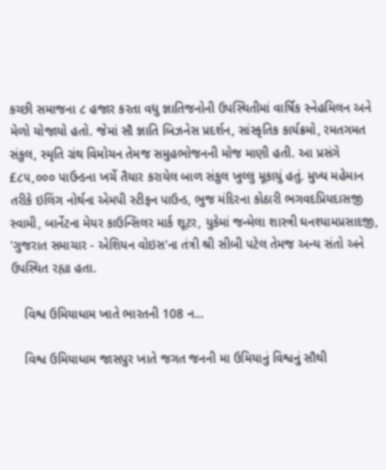કચ્છી સમાજના ૮ હજાર કરતા વધુ જ્ઞાતિજનોની ઉપસ્થિતીમાં વાર્ષિક સ્નેહમિલન અને મેળો યોજાયો હતો. જેમાં સૌ જ્ઞાતિ બિઝનેસ પ્રદર્શન, સાંસ્કૃતિક કાર્યક્રમો, રમતગમત સંકુલ, સ્મૃતિ ગ્રંથ વિમોચન તેમજ સમુહભોજનની મોજ માણી હતી. આ પ્રસંગે £૮૫,૦૦૦ પાઉન્ડના ખર્ચે તૈયાર કરાયેલ બાળ સંકુલ ખુલ્લુ મૂકાયું હતું. મુખ્ય મહેમાન તરીકે ઇલિંગ નોર્થના એમપી સ્ટીફન પાઉન્ડ, ભુજ મંદિરના કોઠારી ભગવદપ્રિયદાસજી સ્વામી, બાર્નેટના મેયર કાઉન્સિલર માર્ક શૂટર, યુકેમાં જન્મેલા શાસ્ત્રી ઘનશ્યામપ્રસાદજી, 'ગુજરાત સમાચાર - એશિયન વોઇસ'ના તંત્રી શ્રી સીબી પટેલ તેમજ અન્ય સંતો અને ઉપસ્થિત રહ્યા હતા.

    વિશ્વ ઉમિયાધામ ખાતે ભારતની 108 ન...

    વિશ્વ ઉમિયાધામ જાસપુર ખાતે જગત જનની મા ઉમિયાનું વિશ્વનું સૌથી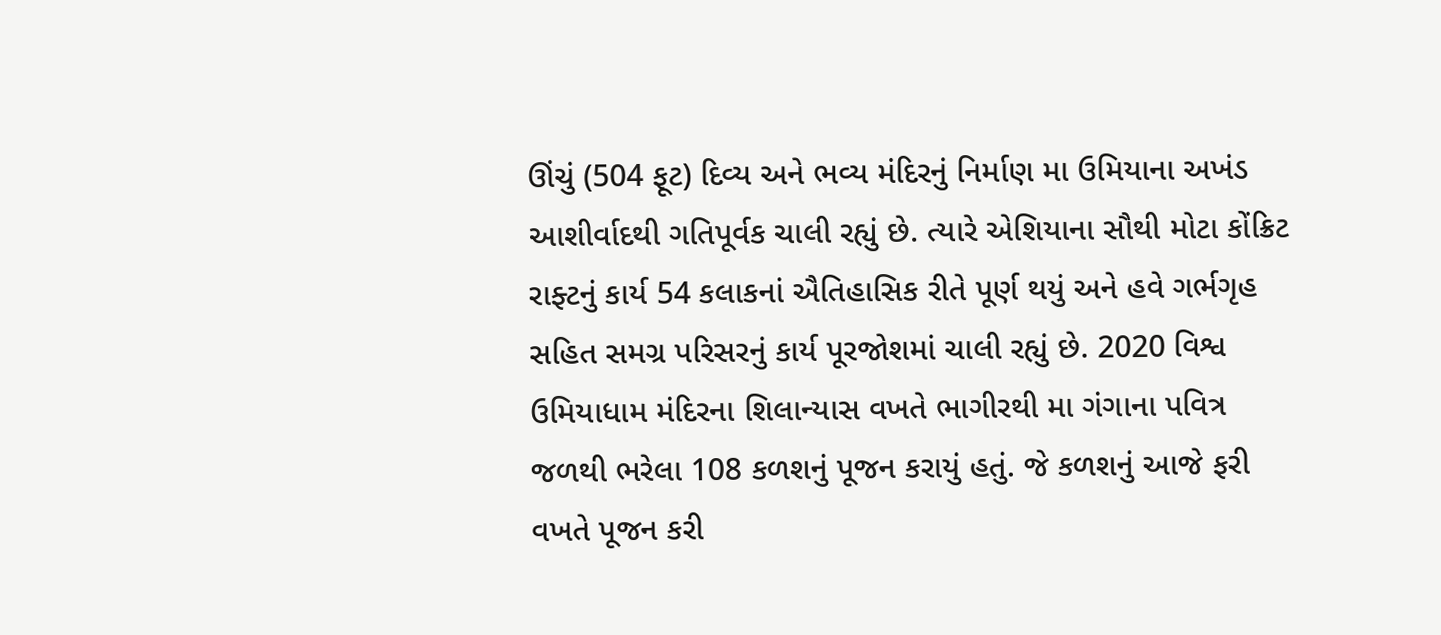ઊંચું (504 ફૂટ) દિવ્ય અને ભવ્ય મંદિરનું નિર્માણ મા ઉમિયાના અખંડ આશીર્વાદથી ગતિપૂર્વક ચાલી રહ્યું છે. ત્યારે એશિયાના સૌથી મોટા કોંક્રિટ રાફ્ટનું કાર્ય 54 કલાકનાં ઐતિહાસિક રીતે પૂર્ણ થયું અને હવે ગર્ભગૃહ સહિત સમગ્ર પરિસરનું કાર્ય પૂરજોશમાં ચાલી રહ્યું છે. 2020 વિશ્વ ઉમિયાધામ મંદિરના શિલાન્યાસ વખતે ભાગીરથી મા ગંગાના પવિત્ર જળથી ભરેલા 108 કળશનું પૂજન કરાયું હતું. જે કળશનું આજે ફરી વખતે પૂજન કરી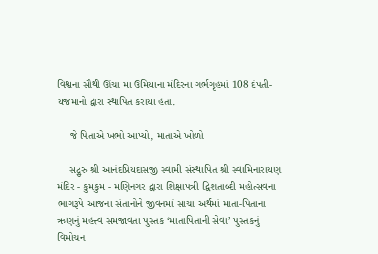વિશ્વના સૌથી ઊંચા મા ઉમિયાના મંદિરના ગર્ભગૃહમાં 108 દંપતી-યજમાનો દ્વારા સ્થાપિત કરાયા હતા.

    જે પિતાએ ખભો આપ્યો, માતાએ ખોળો

    સદ્ગુરુ શ્રી આનંદપ્રિયદાસજી સ્વામી સંસ્થાપિત શ્રી સ્વામિનારાયણ મંદિર - કુમકુમ - મણિનગર દ્વારા શિક્ષાપત્રી દ્વિશતાબ્દી મહોત્સવના ભાગરૂપે આજના સંતાનોને જીવનમાં સાચા અર્થમાં માતા-પિતાના ઋણનું મહત્ત્વ સમજાવતા પુસ્તક ‘માતાપિતાની સેવા’ પુસ્તકનું વિમોચન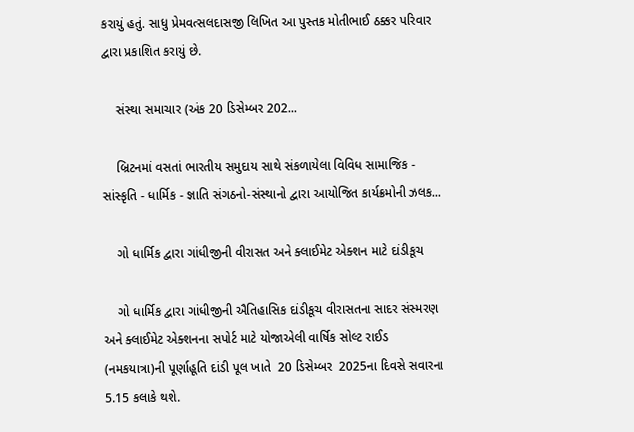કરાયું હતું. સાધુ પ્રેમવત્સલદાસજી લિખિત આ પુસ્તક મોતીભાઈ ઠક્કર પરિવાર દ્વારા પ્રકાશિત કરાયું છે.

    સંસ્થા સમાચાર (અંક 20 ડિસેમ્બર 202...

    બ્રિટનમાં વસતાં ભારતીય સમુદાય સાથે સંકળાયેલા વિવિધ સામાજિક - સાંસ્કૃતિ - ધાર્મિક - જ્ઞાતિ સંગઠનો-સંસ્થાનો દ્વારા આયોજિત કાર્યક્રમોની ઝલક...

    ગો ધાર્મિક દ્વારા ગાંધીજીની વીરાસત અને ક્લાઈમેટ એક્શન માટે દાંડીકૂચ

    ગો ધાર્મિક દ્વારા ગાંધીજીની ઐતિહાસિક દાંડીકૂચ વીરાસતના સાદર સંસ્મરણ અને ક્લાઈમેટ એક્શનના સપોર્ટ માટે યોજાએલી વાર્ષિક સોલ્ટ રાઈડ (નમકયાત્રા)ની પૂર્ણાહૂતિ દાંડી પૂલ ખાતે  20 ડિસેમ્બર  2025ના દિવસે સવારના 5.15 કલાકે થશે.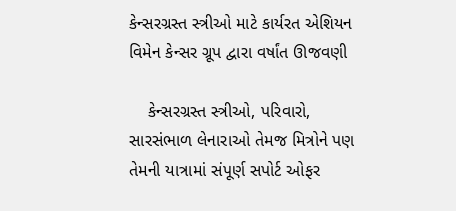કેન્સરગ્રસ્ત સ્ત્રીઓ માટે કાર્યરત એશિયન વિમેન કેન્સર ગ્રૂપ દ્વારા વર્ષાંત ઊજવણી

    કેન્સરગ્રસ્ત સ્ત્રીઓ, પરિવારો, સારસંભાળ લેનારાઓ તેમજ મિત્રોને પણ તેમની યાત્રામાં સંપૂર્ણ સપોર્ટ ઓફર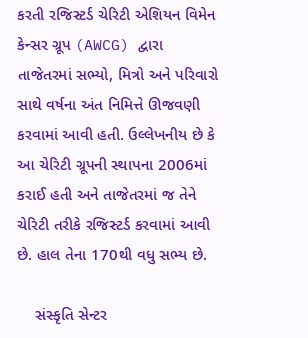કરતી રજિસ્ટર્ડ ચેરિટી એશિયન વિમેન કેન્સર ગ્રૂપ (AWCG) દ્વારા તાજેતરમાં સભ્યો, મિત્રો અને પરિવારો સાથે વર્ષના અંત નિમિત્તે ઊજવણી કરવામાં આવી હતી. ઉલ્લેખનીય છે કે આ ચેરિટી ગ્રૂપની સ્થાપના 2006માં કરાઈ હતી અને તાજેતરમાં જ તેને ચેરિટી તરીકે રજિસ્ટર્ડ કરવામાં આવી છે. હાલ તેના 170થી વધુ સભ્ય છે.

    સંસ્કૃતિ સેન્ટર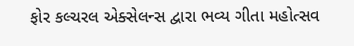ફોર કલ્ચરલ એક્સેલન્સ દ્વારા ભવ્ય ગીતા મહોત્સવ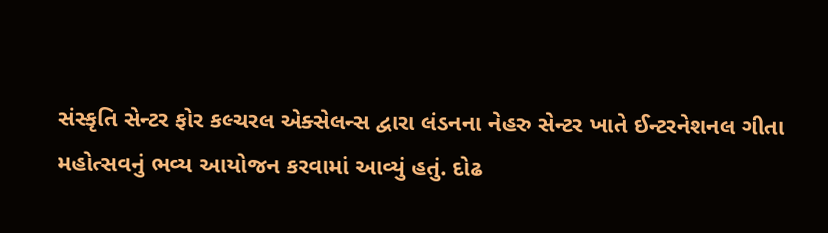સંસ્કૃતિ સેન્ટર ફોર કલ્ચરલ એક્સેલન્સ દ્વારા લંડનના નેહરુ સેન્ટર ખાતે ઈન્ટરનેશનલ ગીતા મહોત્સવનું ભવ્ય આયોજન કરવામાં આવ્યું હતું. દોઢ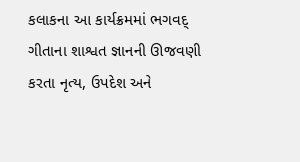કલાકના આ કાર્યક્રમમાં ભગવદ્ ગીતાના શાશ્વત જ્ઞાનની ઊજવણી કરતા નૃત્ય, ઉપદેશ અને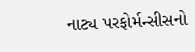નાટ્ય પરફોર્મન્સીસનો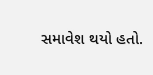સમાવેશ થયો હતો.